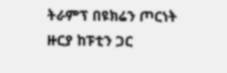ትራምፕ በዩክሬን ጦርነት ዙርያ ከፑቲን ጋር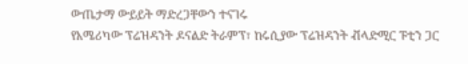ውጤታማ ውይይት ማድረጋቸውን ተናገሩ
የአሜሪካው ፕሬዝዳንት ዶናልድ ትራምፕ፣ ከሩሲያው ፕሬዝዳንት ቭላድሚር ፑቲን ጋር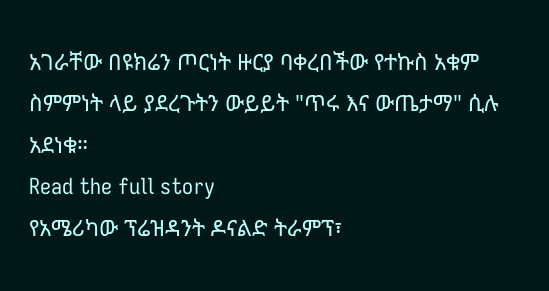አገራቸው በዩክሬን ጦርነት ዙርያ ባቀረበችው የተኩስ አቁም ስምምነት ላይ ያደረጉትን ውይይት "ጥሩ እና ውጤታማ" ሲሉ አደነቁ።
Read the full story
የአሜሪካው ፕሬዝዳንት ዶናልድ ትራምፕ፣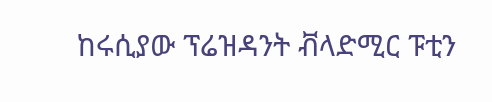ከሩሲያው ፕሬዝዳንት ቭላድሚር ፑቲን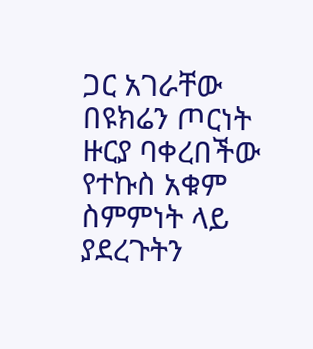ጋር አገራቸው በዩክሬን ጦርነት ዙርያ ባቀረበችው የተኩስ አቁም ስምምነት ላይ ያደረጉትን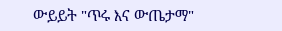ውይይት "ጥሩ እና ውጤታማ"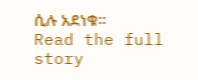ሲሉ አደነቁ።
Read the full story